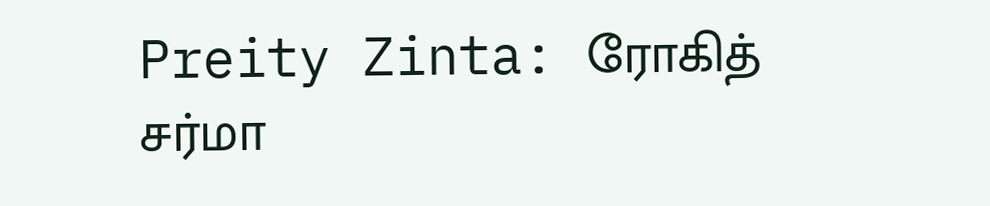Preity Zinta: ரோகித் சர்மா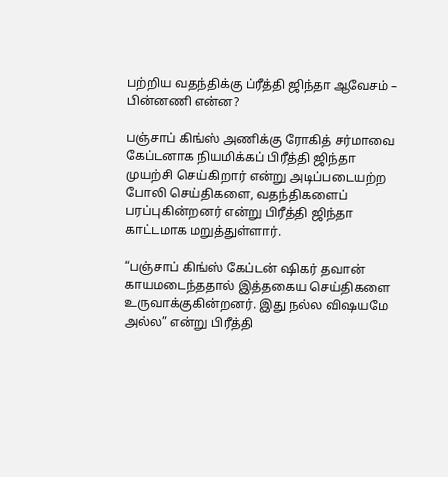பற்றிய வதந்திக்கு ப்ரீத்தி ஜிந்தா ஆவேசம் – பின்னணி என்ன?

பஞ்சாப் கிங்ஸ் அணிக்கு ரோகித் சர்மாவை கேப்டனாக நியமிக்கப் பிரீத்தி ஜிந்தா முயற்சி செய்கிறார் என்று அடிப்படையற்ற போலி செய்திகளை, வதந்திகளைப் பரப்புகின்றனர் என்று பிரீத்தி ஜிந்தா காட்டமாக மறுத்துள்ளார்.

“பஞ்சாப் கிங்ஸ் கேப்டன் ஷிகர் தவான் காயமடைந்ததால் இத்தகைய செய்திகளை உருவாக்குகின்றனர். இது நல்ல விஷயமே அல்ல” என்று பிரீத்தி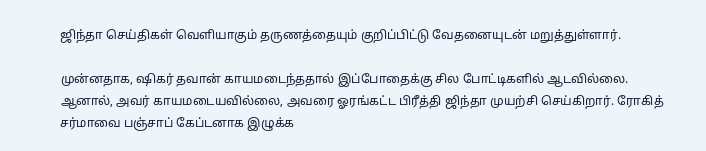ஜிந்தா செய்திகள் வெளியாகும் தருணத்தையும் குறிப்பிட்டு வேதனையுடன் மறுத்துள்ளார்.

முன்னதாக, ஷிகர் தவான் காயமடைந்ததால் இப்போதைக்கு சில போட்டிகளில் ஆடவில்லை. ஆனால், அவர் காயமடையவில்லை, அவரை ஓரங்கட்ட பிரீத்தி ஜிந்தா முயற்சி செய்கிறார். ரோகித் சர்மாவை பஞ்சாப் கேப்டனாக இழுக்க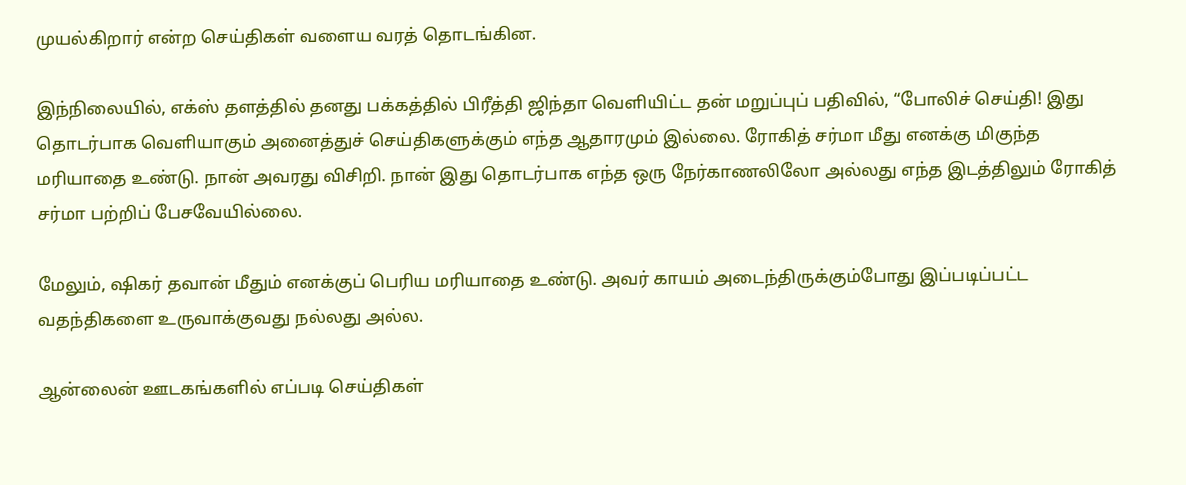முயல்கிறார் என்ற செய்திகள் வளைய வரத் தொடங்கின.

இந்நிலையில், எக்ஸ் தளத்தில் தனது பக்கத்தில் பிரீத்தி ஜிந்தா வெளியிட்ட தன் மறுப்புப் பதிவில், “போலிச் செய்தி! இது தொடர்பாக வெளியாகும் அனைத்துச் செய்திகளுக்கும் எந்த ஆதாரமும் இல்லை. ரோகித் சர்மா மீது எனக்கு மிகுந்த மரியாதை உண்டு. நான் அவரது விசிறி. நான் இது தொடர்பாக எந்த ஒரு நேர்காணலிலோ அல்லது எந்த இடத்திலும் ரோகித் சர்மா பற்றிப் பேசவேயில்லை.

மேலும், ஷிகர் தவான் மீதும் எனக்குப் பெரிய மரியாதை உண்டு. அவர் காயம் அடைந்திருக்கும்போது இப்படிப்பட்ட வதந்திகளை உருவாக்குவது நல்லது அல்ல.

ஆன்லைன் ஊடகங்களில் எப்படி செய்திகள்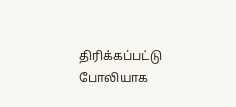திரிக்கப்பட்டு போலியாக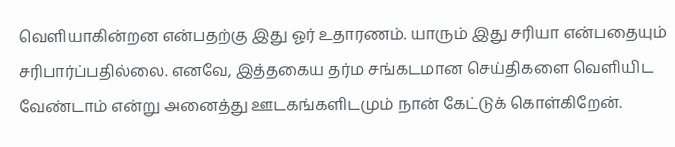வெளியாகின்றன என்பதற்கு இது ஓர் உதாரணம். யாரும் இது சரியா என்பதையும் சரிபார்ப்பதில்லை. எனவே, இத்தகைய தர்ம சங்கடமான செய்திகளை வெளியிட வேண்டாம் என்று அனைத்து ஊடகங்களிடமும் நான் கேட்டுக் கொள்கிறேன்.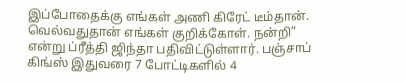இப்போதைக்கு எங்கள் அணி கிரேட் டீம்தான். வெல்வதுதான் எங்கள் குறிக்கோள். நன்றி” என்று ப்ரீத்தி ஜிந்தா பதிவிட்டுள்ளார். பஞ்சாப் கிங்ஸ் இதுவரை 7 போட்டிகளில் 4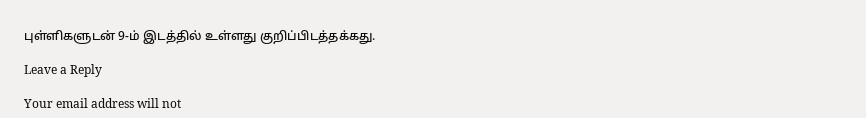புள்ளிகளுடன் 9-ம் இடத்தில் உள்ளது குறிப்பிடத்தக்கது.

Leave a Reply

Your email address will not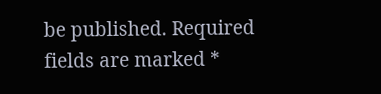be published. Required fields are marked *